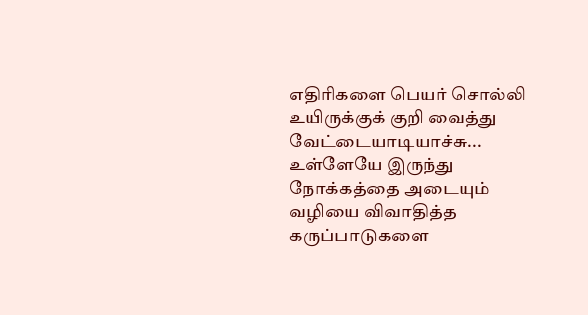எதிரிகளை பெயர் சொல்லி
உயிருக்குக் குறி வைத்து
வேட்டையாடியாச்சு...
உள்ளேயே இருந்து
நோக்கத்தை அடையும்
வழியை விவாதித்த
கருப்பாடுகளை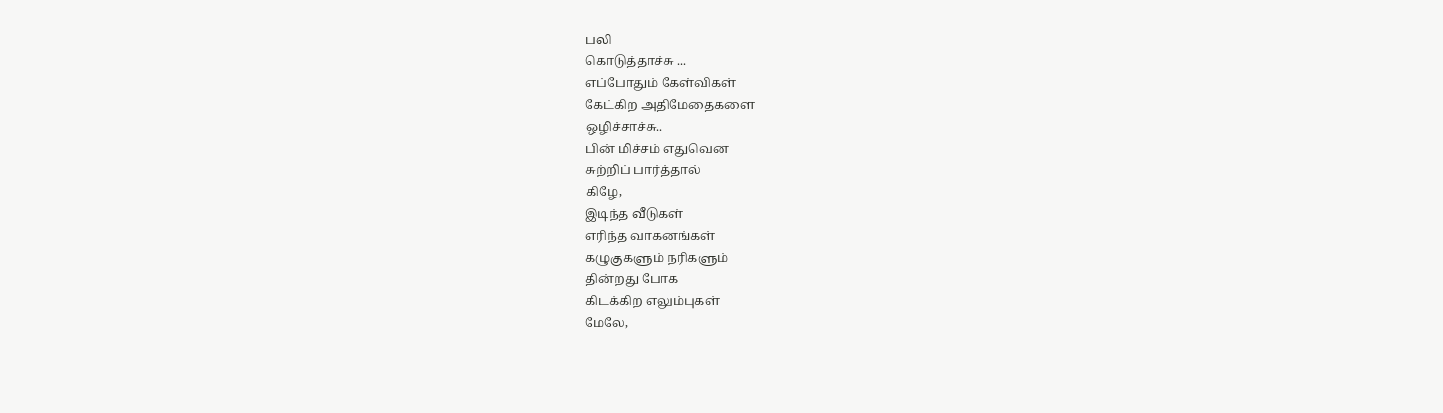பலி
கொடுத்தாச்சு ...
எப்போதும் கேள்விகள்
கேட்கிற அதிமேதைகளை
ஒழிச்சாச்சு..
பின் மிச்சம் எதுவென
சுற்றிப் பார்த்தால்
கிழே,
இடிந்த வீடுகள்
எரிந்த வாகனங்கள்
கழுகுகளும் நரிகளும்
தின்றது போக
கிடக்கிற எலும்புகள்
மேலே,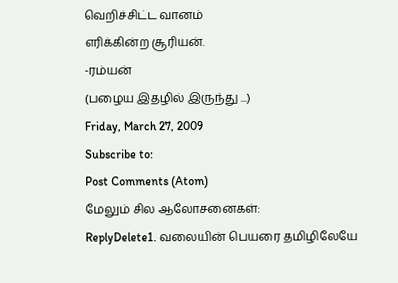வெறிச்சிட்ட வானம்
எரிக்கின்ற சூரியன்.
-ரம்யன்
(பழைய இதழில் இருந்து ...)
Friday, March 27, 2009
Subscribe to:
Post Comments (Atom)
மேலும் சில ஆலோசனைகள்:
ReplyDelete1. வலையின் பெயரை தமிழிலேயே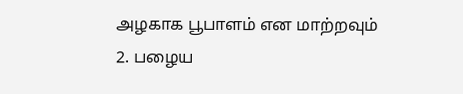அழகாக பூபாளம் என மாற்றவும்
2. பழைய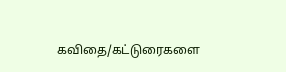கவிதை/கட்டுரைகளை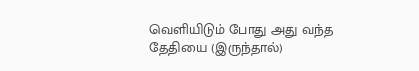வெளியிடும் போது அது வந்த தேதியை (இருந்தால்)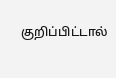குறிப்பிட்டால்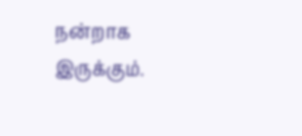நன்றாக இருக்கும்.